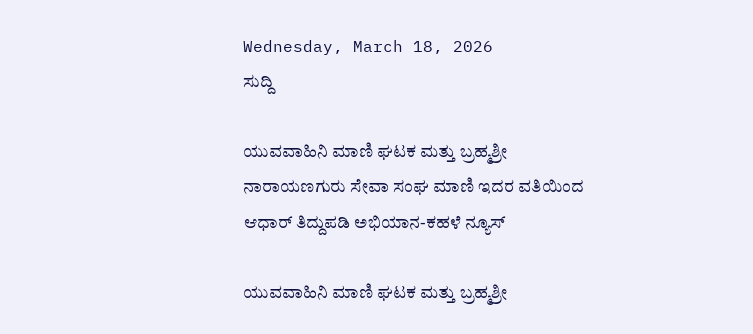Wednesday, March 18, 2026
ಸುದ್ದಿ

ಯುವವಾಹಿನಿ ಮಾಣಿ ಘಟಕ ಮತ್ತು ಬ್ರಹ್ಮಶ್ರೀ ನಾರಾಯಣಗುರು ಸೇವಾ ಸಂಘ ಮಾಣಿ ಇದರ ವತಿಯಿಂದ ಆಧಾರ್ ತಿದ್ದುಪಡಿ ಅಭಿಯಾನ-ಕಹಳೆ ನ್ಯೂಸ್

ಯುವವಾಹಿನಿ ಮಾಣಿ ಘಟಕ ಮತ್ತು ಬ್ರಹ್ಮಶ್ರೀ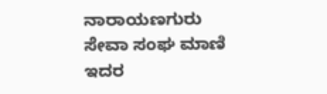ನಾರಾಯಣಗುರು ಸೇವಾ ಸಂಘ ಮಾಣಿ ಇದರ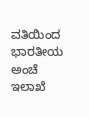ವತಿಯಿಂದ ಭಾರತೀಯ ಅಂಚೆ ಇಲಾಖೆ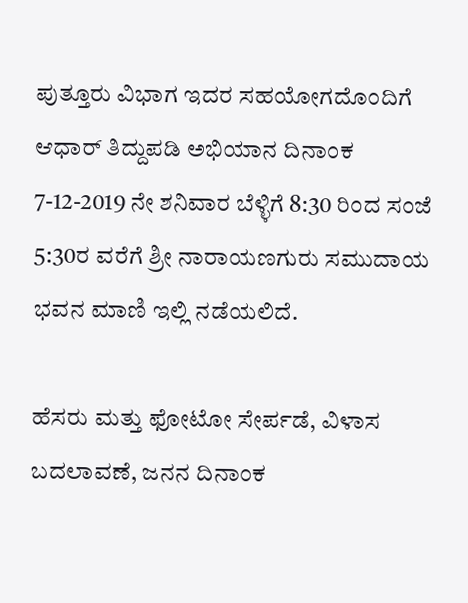ಪುತ್ತೂರು ವಿಭಾಗ ಇದರ ಸಹಯೋಗದೊಂದಿಗೆ ಆಧಾರ್ ತಿದ್ದುಪಡಿ ಅಭಿಯಾನ ದಿನಾಂಕ 7-12-2019 ನೇ ಶನಿವಾರ ಬೆಳ್ಳಿಗೆ 8:30 ರಿಂದ ಸಂಜೆ 5:30ರ ವರೆಗೆ ಶ್ರೀ ನಾರಾಯಣಗುರು ಸಮುದಾಯ ಭವನ ಮಾಣಿ ಇಲ್ಲಿ ನಡೆಯಲಿದೆ.

ಹೆಸರು ಮತ್ತು ಫೋಟೋ ಸೇರ್ಪಡೆ, ವಿಳಾಸ ಬದಲಾವಣೆ, ಜನನ ದಿನಾಂಕ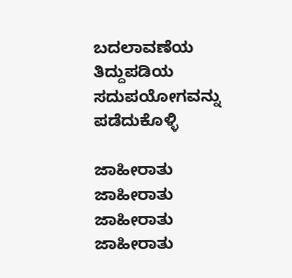ಬದಲಾವಣೆಯ ತಿದ್ದುಪಡಿಯ ಸದುಪಯೋಗವನ್ನು ಪಡೆದುಕೊಳ್ಳಿ

ಜಾಹೀರಾತು
ಜಾಹೀರಾತು
ಜಾಹೀರಾತು
ಜಾಹೀರಾತು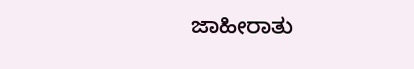ಜಾಹೀರಾತು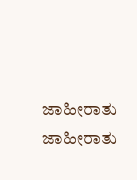ಜಾಹೀರಾತು
ಜಾಹೀರಾತು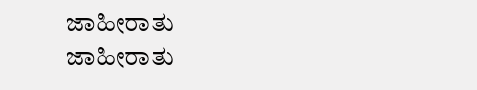ಜಾಹೀರಾತು
ಜಾಹೀರಾತು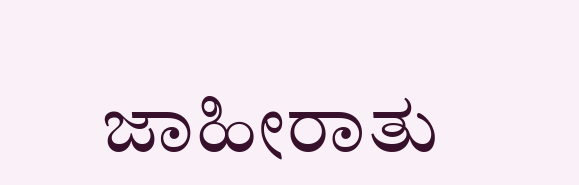ಜಾಹೀರಾತು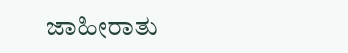ಜಾಹೀರಾತು